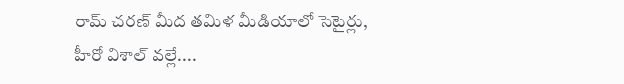రామ్ చరణ్ మీద తమిళ మీడియాలో సెటైర్లు, హీరో విశాల్ వల్లే....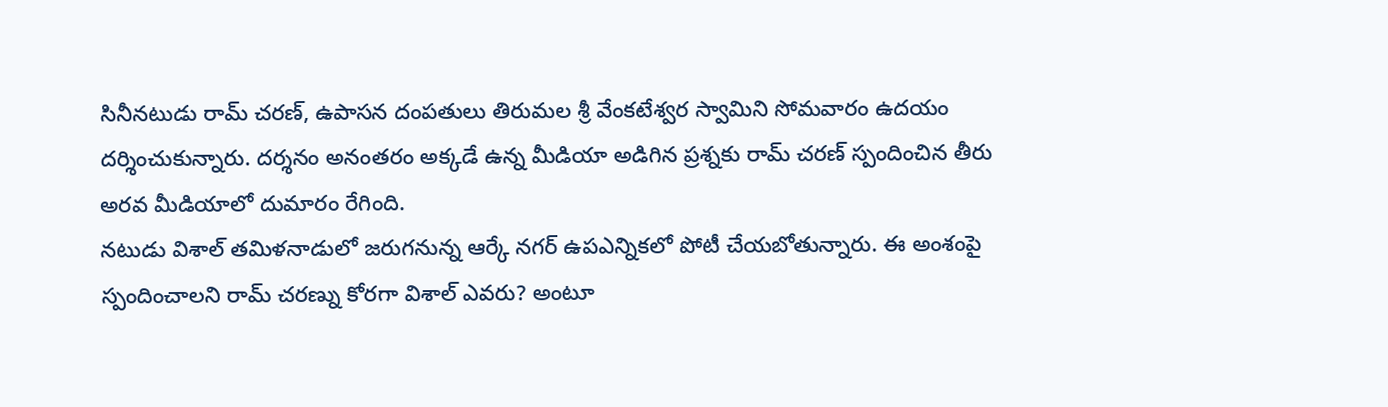సినీనటుడు రామ్ చరణ్, ఉపాసన దంపతులు తిరుమల శ్రీ వేంకటేశ్వర స్వామిని సోమవారం ఉదయం దర్శించుకున్నారు. దర్శనం అనంతరం అక్కడే ఉన్న మీడియా అడిగిన ప్రశ్నకు రామ్ చరణ్ స్పందించిన తీరు అరవ మీడియాలో దుమారం రేగింది.
నటుడు విశాల్ తమిళనాడులో జరుగనున్న ఆర్కే నగర్ ఉపఎన్నికలో పోటీ చేయబోతున్నారు. ఈ అంశంపై స్పందించాలని రామ్ చరణ్ను కోరగా విశాల్ ఎవరు? అంటూ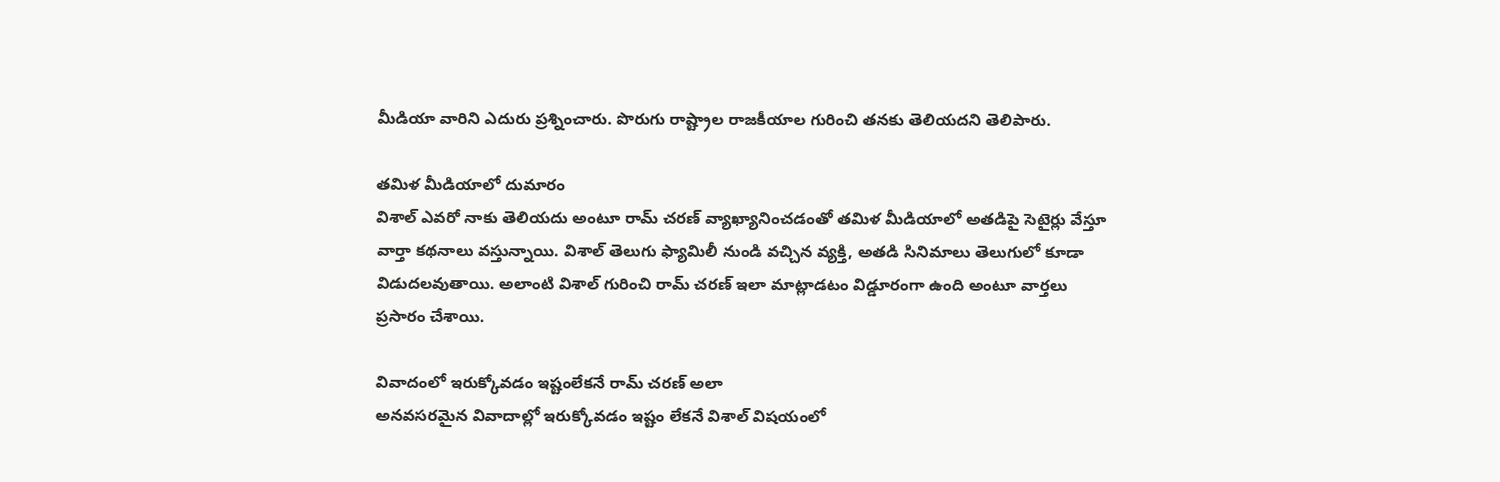మీడియా వారిని ఎదురు ప్రశ్నించారు. పొరుగు రాష్ట్రాల రాజకీయాల గురించి తనకు తెలియదని తెలిపారు.

తమిళ మీడియాలో దుమారం
విశాల్ ఎవరో నాకు తెలియదు అంటూ రామ్ చరణ్ వ్యాఖ్యానించడంతో తమిళ మీడియాలో అతడిపై సెటైర్లు వేస్తూ వార్తా కథనాలు వస్తున్నాయి. విశాల్ తెలుగు ఫ్యామిలీ నుండి వచ్చిన వ్యక్తి, అతడి సినిమాలు తెలుగులో కూడా విడుదలవుతాయి. అలాంటి విశాల్ గురించి రామ్ చరణ్ ఇలా మాట్లాడటం విడ్డూరంగా ఉంది అంటూ వార్తలు ప్రసారం చేశాయి.

వివాదంలో ఇరుక్కోవడం ఇష్టంలేకనే రామ్ చరణ్ అలా
అనవసరమైన వివాదాల్లో ఇరుక్కోవడం ఇష్టం లేకనే విశాల్ విషయంలో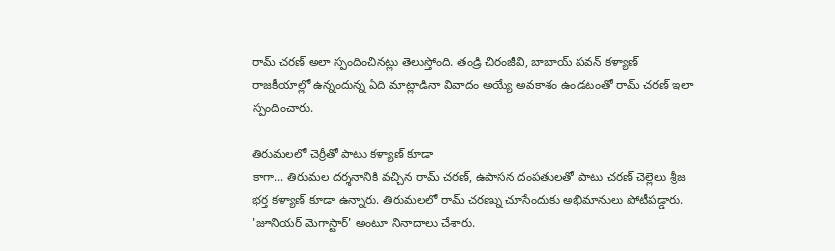రామ్ చరణ్ అలా స్పందించినట్లు తెలుస్తోంది. తండ్రి చిరంజీవి, బాబాయ్ పవన్ కళ్యాణ్ రాజకీయాల్లో ఉన్నందున్న ఏది మాట్లాడినా వివాదం అయ్యే అవకాశం ఉండటంతో రామ్ చరణ్ ఇలా స్పందించారు.

తిరుమలలో చెర్రీతో పాటు కళ్యాణ్ కూడా
కాగా... తిరుమల దర్శనానికి వచ్చిన రామ్ చరణ్, ఉపాసన దంపతులతో పాటు చరణ్ చెల్లెలు శ్రీజ భర్త కళ్యాణ్ కూడా ఉన్నారు. తిరుమలలో రామ్ చరణ్ను చూసేందుకు అభిమానులు పోటీపడ్డారు. 'జూనియర్ మెగాస్టార్' అంటూ నినాదాలు చేశారు.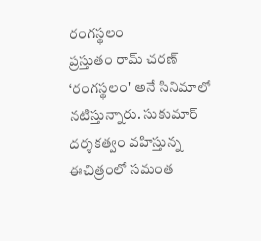రంగస్థలం
ప్రస్తుతం రామ్ చరణ్ ‘రంగస్థలం' అనే సినిమాలో నటిస్తున్నారు. సుకుమార్ దర్శకత్వం వహిస్తున్న ఈచిత్రంలో సమంత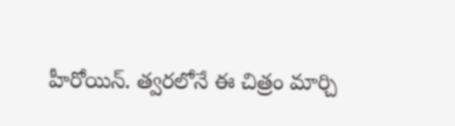హీరోయిన్. త్వరలోనే ఈ చిత్రం మార్చి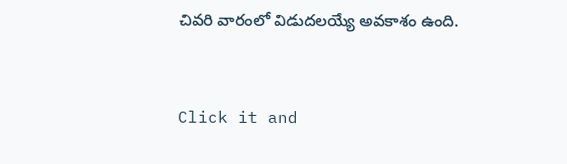చివరి వారంలో విడుదలయ్యే అవకాశం ఉంది.


Click it and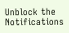Unblock the Notifications